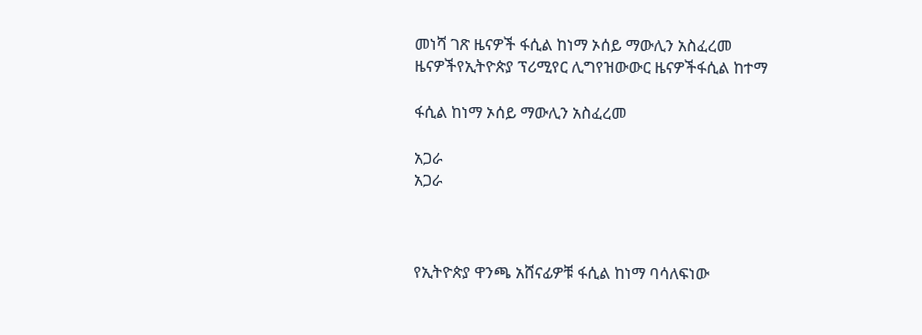መነሻ ገጽ ዜናዎች ፋሲል ከነማ ኦሰይ ማውሊን አስፈረመ
ዜናዎችየኢትዮጵያ ፕሪሚየር ሊግየዝውውር ዜናዎችፋሲል ከተማ

ፋሲል ከነማ ኦሰይ ማውሊን አስፈረመ

አጋራ
አጋራ



የኢትዮጵያ ዋንጫ አሸናፊዎቹ ፋሲል ከነማ ባሳለፍነው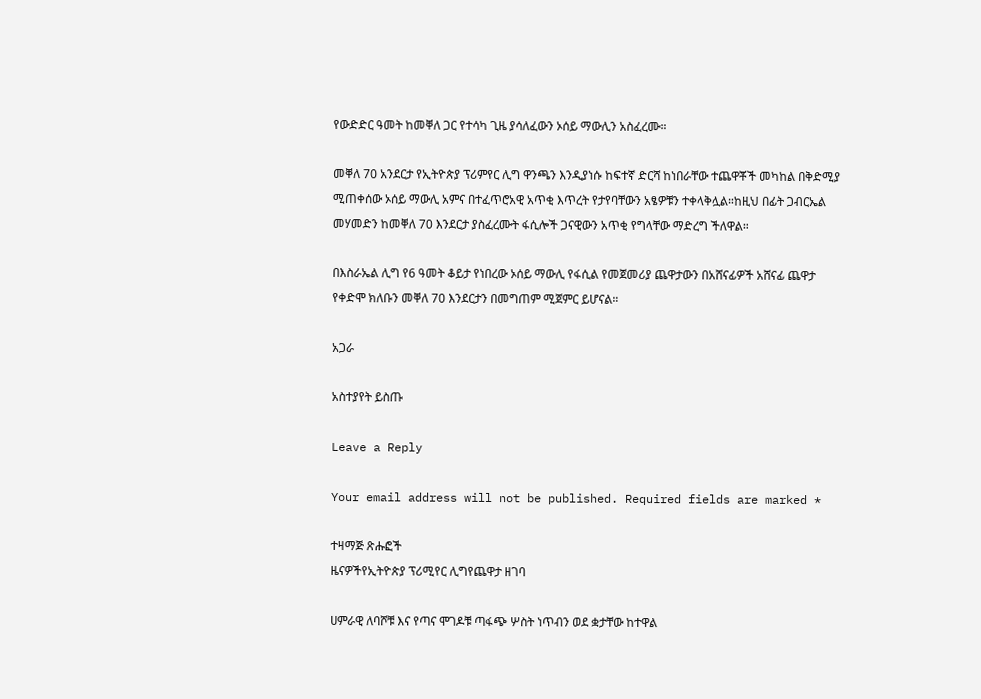የውድድር ዓመት ከመቐለ ጋር የተሳካ ጊዜ ያሳለፈውን ኦሰይ ማውሊን አስፈረሙ።

መቐለ 70 አንደርታ የኢትዮጵያ ፕሪምየር ሊግ ዋንጫን እንዲያነሱ ከፍተኛ ድርሻ ከነበራቸው ተጨዋቾች መካከል በቅድሚያ ሚጠቀሰው ኦሰይ ማውሊ አምና በተፈጥሮአዊ አጥቂ እጥረት የታየባቸውን አፄዎቹን ተቀላቅሏል።ከዚህ በፊት ጋብርኤል መሃመድን ከመቐለ 70 እንደርታ ያስፈረሙት ፋሲሎች ጋናዊውን አጥቂ የግላቸው ማድረግ ችለዋል።

በእስራኤል ሊግ የ6 ዓመት ቆይታ የነበረው ኦሰይ ማውሊ የፋሲል የመጀመሪያ ጨዋታውን በአሸናፊዎች አሸናፊ ጨዋታ የቀድሞ ክለቡን መቐለ 70 እንደርታን በመግጠም ሚጀምር ይሆናል።

አጋራ

አስተያየት ይስጡ

Leave a Reply

Your email address will not be published. Required fields are marked *

ተዛማጅ ጽሑፎች
ዜናዎችየኢትዮጵያ ፕሪሚየር ሊግየጨዋታ ዘገባ

ሀምራዊ ለባሾቹ እና የጣና ሞገዶቹ ጣፋጭ ሦስት ነጥብን ወደ ቋታቸው ከተዋል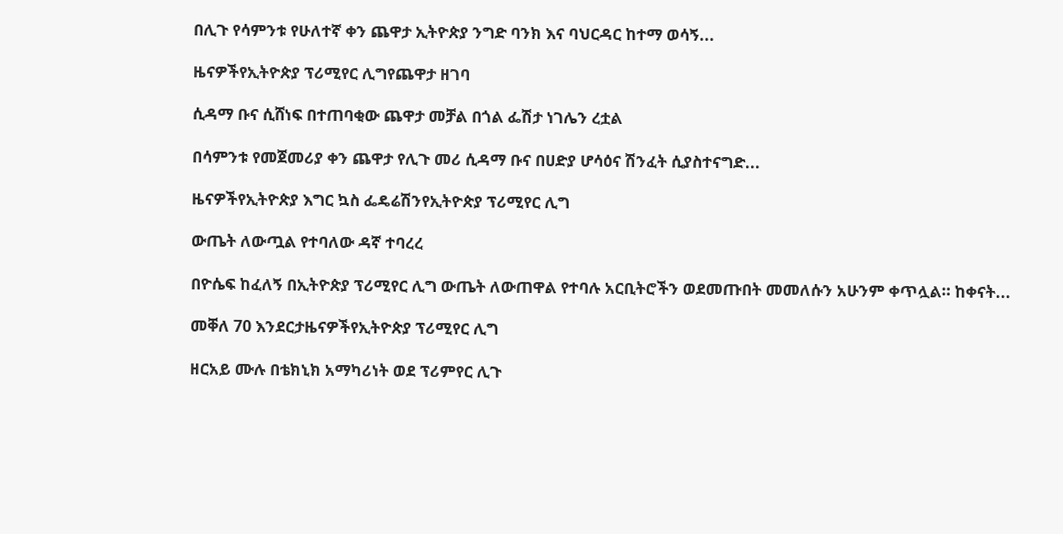በሊጉ የሳምንቱ የሁለተኛ ቀን ጨዋታ ኢትዮጵያ ንግድ ባንክ እና ባህርዳር ከተማ ወሳኝ...

ዜናዎችየኢትዮጵያ ፕሪሚየር ሊግየጨዋታ ዘገባ

ሲዳማ ቡና ሲሸነፍ በተጠባቂው ጨዋታ መቻል በጎል ፌሽታ ነገሌን ረቷል

በሳምንቱ የመጀመሪያ ቀን ጨዋታ የሊጉ መሪ ሲዳማ ቡና በሀድያ ሆሳዕና ሽንፈት ሲያስተናግድ...

ዜናዎችየኢትዮጵያ እግር ኳስ ፌዴሬሽንየኢትዮጵያ ፕሪሚየር ሊግ

ውጤት ለውጧል የተባለው ዳኛ ተባረረ

በዮሴፍ ከፈለኝ በኢትዮጵያ ፕሪሚየር ሊግ ውጤት ለውጠዋል የተባሉ አርቢትሮችን ወደመጡበት መመለሱን አሁንም ቀጥሏል። ከቀናት...

መቐለ 70 እንደርታዜናዎችየኢትዮጵያ ፕሪሚየር ሊግ

ዘርአይ ሙሉ በቴክኒክ አማካሪነት ወደ ፕሪምየር ሊጉ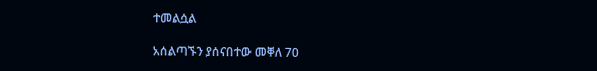ተመልሷል

አሰልጣኙን ያሰናበተው መቐለ 70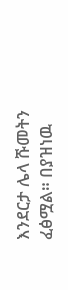እንደርታ ሌላ ሹመትን ፈፅሟል። በያዝነዉ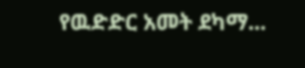የዉድድር አመት ደካማ...